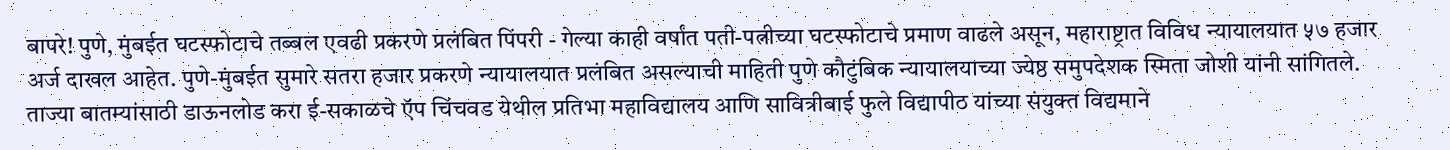बापरे! पुणे, मुंबईत घटस्फोटाचे तब्बल एवढी प्रकरणे प्रलंबित पिंपरी - गेल्या काही वर्षांत पती-पत्नीच्या घटस्फोटाचे प्रमाण वाढले असून, महाराष्ट्रात विविध न्यायालयात ५७ हजार अर्ज दाखल आहेत. पुणे-मुंबईत सुमारे सतरा हजार प्रकरणे न्यायालयात प्रलंबित असल्याची माहिती पुणे कौटुंबिक न्यायालयाच्या ज्येष्ठ समुपदेशक स्मिता जोशी यांनी सांगितले. ताज्या बातम्यांसाठी डाऊनलोड करा ई-सकाळचे ऍप चिंचवड येथील प्रतिभा महाविद्यालय आणि सावित्रीबाई फुले विद्यापीठ यांच्या संयुक्‍त विद्यमाने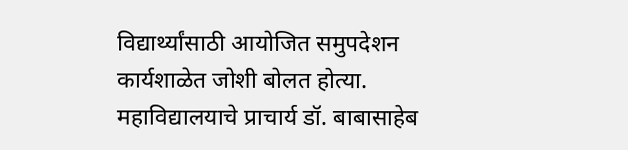विद्यार्थ्यांसाठी आयोजित समुपदेशन कार्यशाळेत जोशी बोलत होत्या. महाविद्यालयाचे प्राचार्य डॉ. बाबासाहेब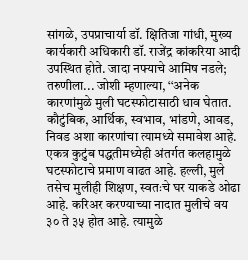सांगळे, उपप्राचार्या डॉ. क्षितिजा गांधी, मुख्य कार्यकारी अधिकारी डॉ. राजेंद्र कांकरिया आदी उपस्थित होते. जादा नफ्याचे आमिष नडले; तरुणीला... जोशी म्हणाल्या, ‘‘अनेक कारणांमुळे मुली घटस्फोटासाठी धाव घेतात. कौटुंबिक, आर्थिक, स्वभाव, भांडणे, आवड, निवड अशा कारणांचा त्यामध्ये समावेश आहे. एकत्र कुटुंब पद्धतीमध्येही अंतर्गत कलहामुळे घटस्फोटाचे प्रमाण वाढत आहे. हल्ली, मुले तसेच मुलीही शिक्षण, स्वतःचे घर याकडे ओढा आहे. करिअर करण्याच्या नादात मुलीचे वय ३० ते ३५ होत आहे. त्यामुळे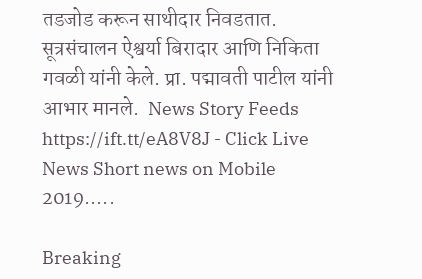तडजोड करून साथीदार निवडतात. सूत्रसंचालन ऐश्वर्या बिरादार आणि निकिता गवळी यांनी केले. प्रा. पद्मावती पाटील यांनी आभार मानले.  News Story Feeds https://ift.tt/eA8V8J - Click Live News Short news on Mobile 2019.....

Breaking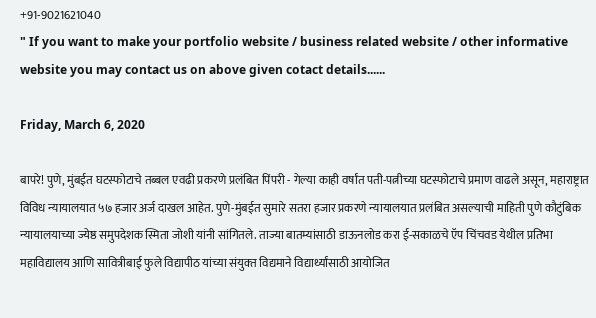+91-9021621040
" If you want to make your portfolio website / business related website / other informative website you may contact us on above given cotact details......

Friday, March 6, 2020

बापरे! पुणे, मुंबईत घटस्फोटाचे तब्बल एवढी प्रकरणे प्रलंबित पिंपरी - गेल्या काही वर्षांत पती-पत्नीच्या घटस्फोटाचे प्रमाण वाढले असून, महाराष्ट्रात विविध न्यायालयात ५७ हजार अर्ज दाखल आहेत. पुणे-मुंबईत सुमारे सतरा हजार प्रकरणे न्यायालयात प्रलंबित असल्याची माहिती पुणे कौटुंबिक न्यायालयाच्या ज्येष्ठ समुपदेशक स्मिता जोशी यांनी सांगितले. ताज्या बातम्यांसाठी डाऊनलोड करा ई-सकाळचे ऍप चिंचवड येथील प्रतिभा महाविद्यालय आणि सावित्रीबाई फुले विद्यापीठ यांच्या संयुक्‍त विद्यमाने विद्यार्थ्यांसाठी आयोजित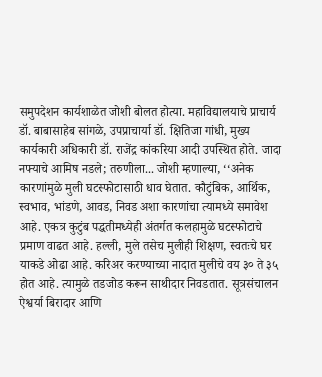समुपदेशन कार्यशाळेत जोशी बोलत होत्या. महाविद्यालयाचे प्राचार्य डॉ. बाबासाहेब सांगळे, उपप्राचार्या डॉ. क्षितिजा गांधी, मुख्य कार्यकारी अधिकारी डॉ. राजेंद्र कांकरिया आदी उपस्थित होते. जादा नफ्याचे आमिष नडले; तरुणीला... जोशी म्हणाल्या, ‘‘अनेक कारणांमुळे मुली घटस्फोटासाठी धाव घेतात. कौटुंबिक, आर्थिक, स्वभाव, भांडणे, आवड, निवड अशा कारणांचा त्यामध्ये समावेश आहे. एकत्र कुटुंब पद्धतीमध्येही अंतर्गत कलहामुळे घटस्फोटाचे प्रमाण वाढत आहे. हल्ली, मुले तसेच मुलीही शिक्षण, स्वतःचे घर याकडे ओढा आहे. करिअर करण्याच्या नादात मुलीचे वय ३० ते ३५ होत आहे. त्यामुळे तडजोड करून साथीदार निवडतात. सूत्रसंचालन ऐश्वर्या बिरादार आणि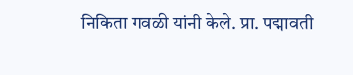निकिता गवळी यांनी केले. प्रा. पद्मावती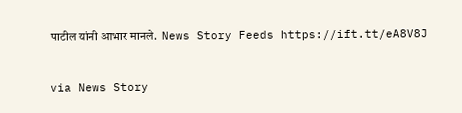पाटील यांनी आभार मानले.  News Story Feeds https://ift.tt/eA8V8J


via News Story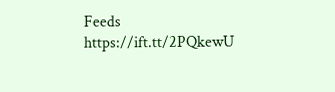Feeds https://ift.tt/2PQkewU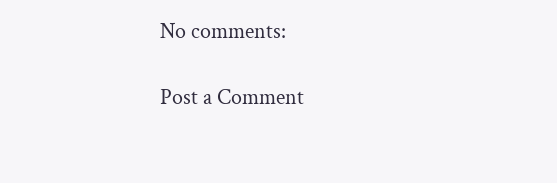No comments:

Post a Comment